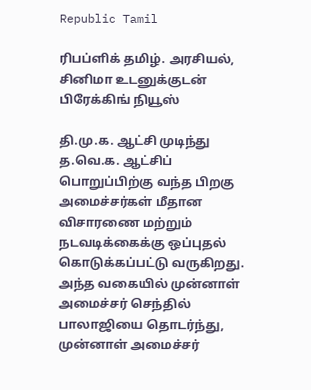Republic Tamil

ரிபப்ளிக் தமிழ். அரசியல், சினிமா உடனுக்குடன் பிரேக்கிங் நியூஸ்

தி.மு.க. ஆட்சி முடிந்து த.வெ.க. ஆட்சிப் பொறுப்பிற்கு வந்த பிறகு அமைச்சர்கள் மீதான விசாரணை மற்றும் நடவடிக்கைக்கு ஒப்புதல் கொடுக்கப்பட்டு வருகிறது. அந்த வகையில் முன்னாள் அமைச்சர் செந்தில் பாலாஜியை தொடர்ந்து, முன்னாள் அமைச்சர்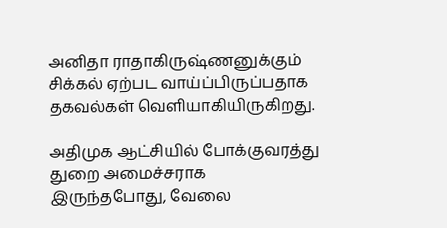அனிதா ராதாகிருஷ்ணனுக்கும் சிக்கல் ஏற்பட வாய்ப்பிருப்பதாக தகவல்கள் வெளியாகியிருகிறது.

அதிமுக ஆட்சியில் போக்குவரத்து துறை அமைச்சராக இருந்தபோது, வேலை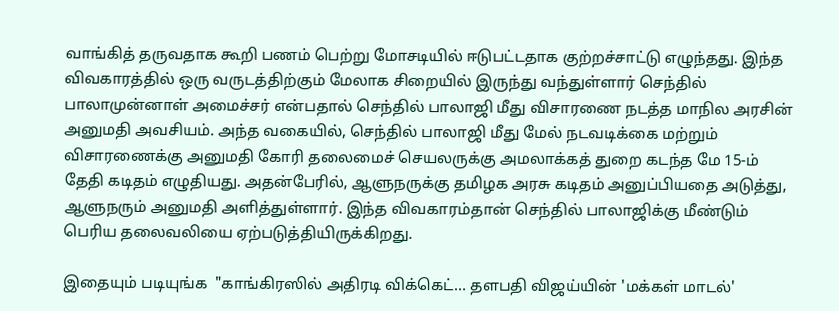வாங்கித் தருவதாக கூறி பணம் பெற்று மோசடியில் ஈடுபட்டதாக குற்றச்சாட்டு எழுந்தது. இந்த விவகாரத்தில் ஒரு வருடத்திற்கும் மேலாக சிறையில் இருந்து வந்துள்ளார் செந்தில் பாலாமுன்னாள் அமைச்சர் என்பதால் செந்தில் பாலாஜி மீது விசாரணை நடத்த மாநில அரசின் அனுமதி அவசியம். அந்த வகையில், செந்தில் பாலாஜி மீது மேல் நடவடிக்கை மற்றும் விசாரணைக்கு அனுமதி கோரி தலைமைச் செயலருக்கு அமலாக்கத் துறை கடந்த மே 15-ம் தேதி கடிதம் எழுதியது. அதன்பேரில், ஆளுநருக்கு தமிழக அரசு கடிதம் அனுப்பியதை அடுத்து, ஆளுநரும் அனுமதி அளித்துள்ளார். இந்த விவகாரம்தான் செந்தில் பாலாஜிக்கு மீண்டும் பெரிய தலைவலியை ஏற்படுத்தியிருக்கிறது.

இதையும் படியுங்க  "காங்கிரஸில் அதிரடி விக்கெட்… தளபதி விஜய்யின் 'மக்கள் மாடல்'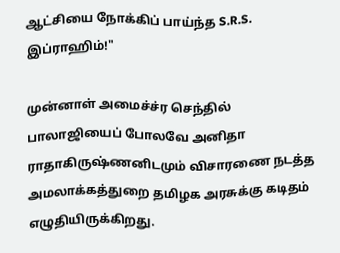ஆட்சியை நோக்கிப் பாய்ந்த S.R.S. இப்ராஹிம்!"

முன்னாள் அமைச்ச்ர செந்தில் பாலாஜியைப் போலவே அனிதா ராதாகிருஷ்ணனிடமும் விசாரணை நடத்த அமலாக்கத்துறை தமிழக அரசுக்கு கடிதம் எழுதியிருக்கிறது.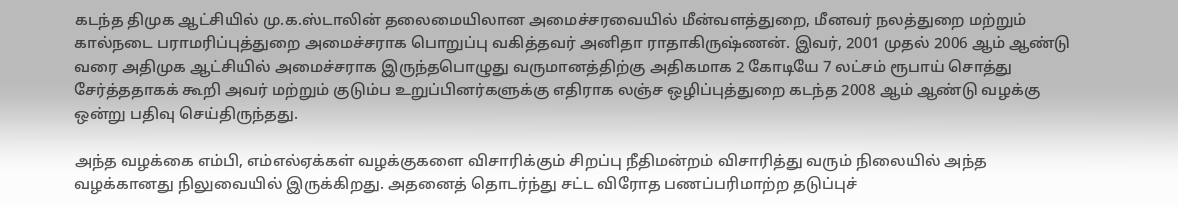கடந்த திமுக ஆட்சியில் மு.க.ஸ்டாலின் தலைமையிலான அமைச்சரவையில் மீன்வளத்துறை, மீனவர் நலத்துறை மற்றும் கால்நடை பராமரிப்புத்துறை அமைச்சராக பொறுப்பு வகித்தவர் அனிதா ராதாகிருஷ்ணன். இவர், 2001 முதல் 2006 ஆம் ஆண்டு வரை அதிமுக ஆட்சியில் அமைச்சராக இருந்தபொழுது வருமானத்திற்கு அதிகமாக 2 கோடியே 7 லட்சம் ரூபாய் சொத்து சேர்த்ததாகக் கூறி அவர் மற்றும் குடும்ப உறுப்பினர்களுக்கு எதிராக லஞ்ச ஒழிப்புத்துறை கடந்த 2008 ஆம் ஆண்டு வழக்கு ஒன்று பதிவு செய்திருந்தது.

அந்த வழக்கை எம்பி, எம்எல்ஏக்கள் வழக்குகளை விசாரிக்கும் சிறப்பு நீதிமன்றம் விசாரித்து வரும் நிலையில் அந்த வழக்கானது நிலுவையில் இருக்கிறது. அதனைத் தொடர்ந்து சட்ட விரோத பணப்பரிமாற்ற தடுப்புச்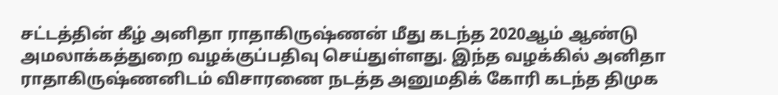சட்டத்தின் கீழ் அனிதா ராதாகிருஷ்ணன் மீது கடந்த 2020ஆம் ஆண்டு அமலாக்கத்துறை வழக்குப்பதிவு செய்துள்ளது. இந்த வழக்கில் அனிதா ராதாகிருஷ்ணனிடம் விசாரணை நடத்த அனுமதிக் கோரி கடந்த திமுக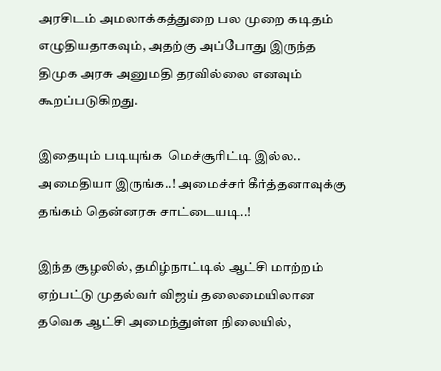அரசிடம் அமலாக்கத்துறை பல முறை கடிதம் எழுதியதாகவும், அதற்கு அப்போது இருந்த திமுக அரசு அனுமதி தரவில்லை எனவும் கூறப்படுகிறது.

இதையும் படியுங்க  மெச்சூரிட்டி இல்ல.. அமைதியா இருங்க..! அமைச்சர் கீர்த்தனாவுக்கு தங்கம் தென்னரசு சாட்டையடி..!

இந்த சூழலில், தமிழ்நாட்டில் ஆட்சி மாற்றம் ஏற்பட்டு முதல்வர் விஜய் தலைமையிலான தவெக ஆட்சி அமைந்துள்ள நிலையில்,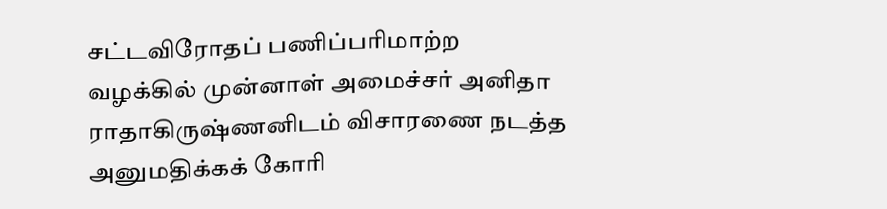சட்டவிரோதப் பணிப்பரிமாற்ற வழக்கில் முன்னாள் அமைச்சர் அனிதா ராதாகிருஷ்ணனிடம் விசாரணை நடத்த அனுமதிக்கக் கோரி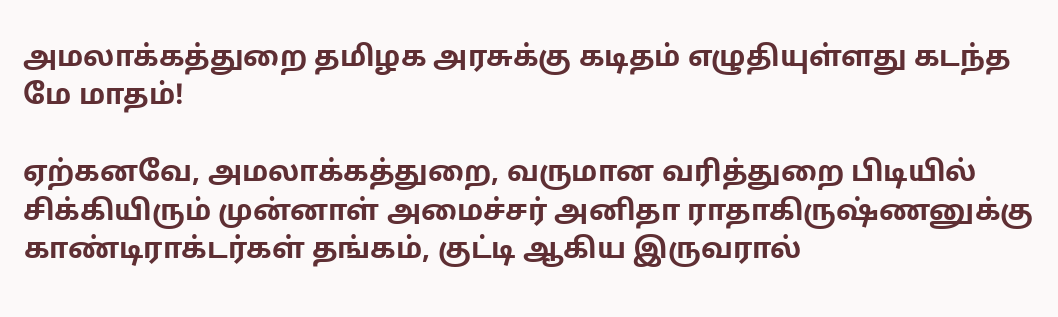அமலாக்கத்துறை தமிழக அரசுக்கு கடிதம் எழுதியுள்ளது கடந்த மே மாதம்!

ஏற்கனவே, அமலாக்கத்துறை, வருமான வரித்துறை பிடியில் சிக்கியிரும் முன்னாள் அமைச்சர் அனிதா ராதாகிருஷ்ணனுக்கு காண்டிராக்டர்கள் தங்கம், குட்டி ஆகிய இருவரால்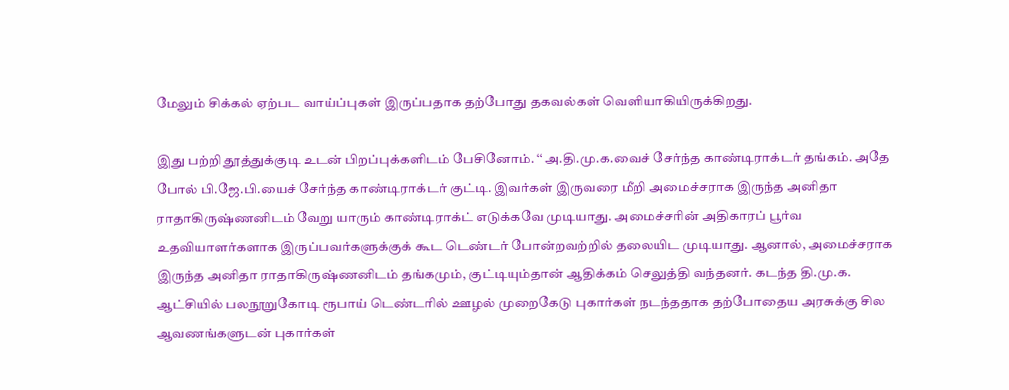மேலும் சிக்கல் ஏற்பட வாய்ப்புகள் இருப்பதாக தற்போது தகவல்கள் வெளியாகியிருக்கிறது.

இது பற்றி தூத்துக்குடி உடன் பிறப்புக்களிடம் பேசினோம். ‘‘ அ.தி.மு.க.வைச் சேர்ந்த காண்டிராக்டர் தங்கம். அதே போல் பி.ஜே.பி.யைச் சேர்ந்த காண்டிராக்டர் குட்டி. இவர்கள் இருவரை மீறி அமைச்சராக இருந்த அனிதா ராதாகிருஷ்ணனிடம் வேறு யாரும் காண்டிராக்ட் எடுக்கவே முடியாது. அமைச்சரின் அதிகாரப் பூர்வ உதவியாளர்களாக இருப்பவர்களுக்குக் கூட டெண்டர் போன்றவற்றில் தலையிட முடியாது. ஆனால், அமைச்சராக இருந்த அனிதா ராதாகிருஷ்ணனிடம் தங்கமும், குட்டியும்தான் ஆதிக்கம் செலுத்தி வந்தனர். கடந்த தி.மு.க. ஆட்சியில் பலநூறுகோடி ரூபாய் டெண்டரில் ஊழல் முறைகேடு புகார்கள் நடந்ததாக தற்போதைய அரசுக்கு சில ஆவணங்களுடன் புகார்கள்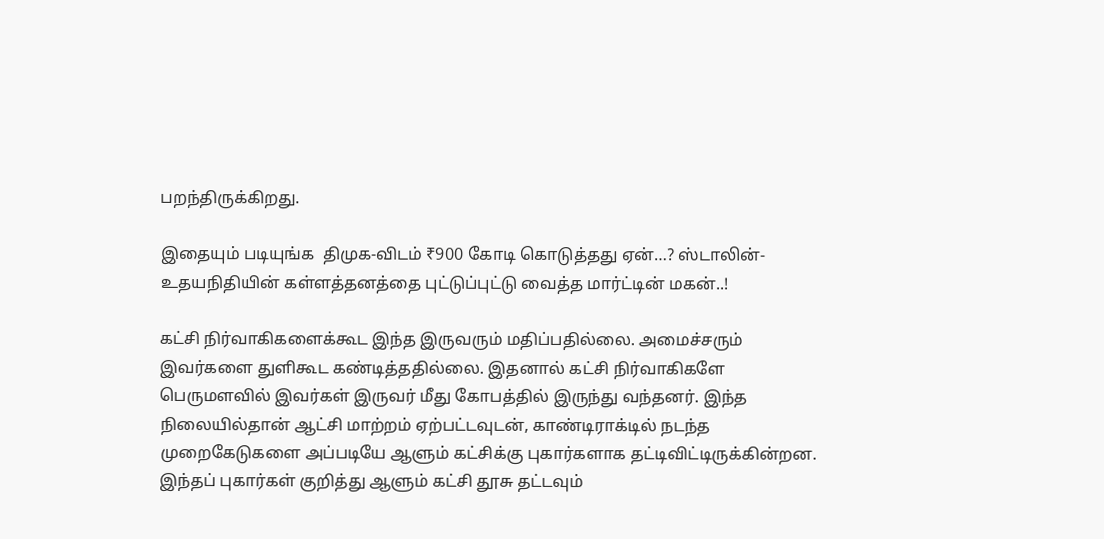பறந்திருக்கிறது.

இதையும் படியுங்க  திமுக-விடம் ₹900 கோடி கொடுத்தது ஏன்…? ஸ்டாலின்- உதயநிதியின் கள்ளத்தனத்தை புட்டுப்புட்டு வைத்த மார்ட்டின் மகன்..!

கட்சி நிர்வாகிகளைக்கூட இந்த இருவரும் மதிப்பதில்லை. அமைச்சரும் இவர்களை துளிகூட கண்டித்ததில்லை. இதனால் கட்சி நிர்வாகிகளே பெருமளவில் இவர்கள் இருவர் மீது கோபத்தில் இருந்து வந்தனர். இந்த நிலையில்தான் ஆட்சி மாற்றம் ஏற்பட்டவுடன், காண்டிராக்டில் நடந்த முறைகேடுகளை அப்படியே ஆளும் கட்சிக்கு புகார்களாக தட்டிவிட்டிருக்கின்றன. இந்தப் புகார்கள் குறித்து ஆளும் கட்சி தூசு தட்டவும்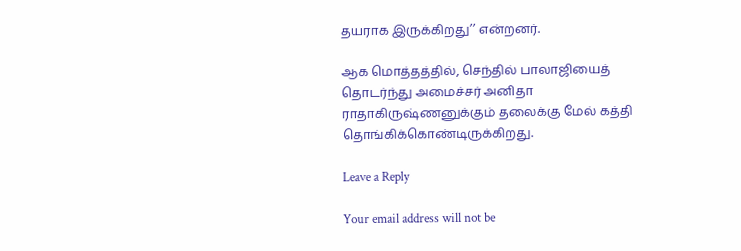தயராக இருக்கிறது’’ என்றனர்.

ஆக மொத்தத்தில், செந்தில் பாலாஜியைத் தொடர்ந்து அமைச்சர் அனிதா ராதாகிருஷ்ணனுக்கும் தலைக்கு மேல் கத்தி தொங்கிக்கொண்டிருக்கிறது.

Leave a Reply

Your email address will not be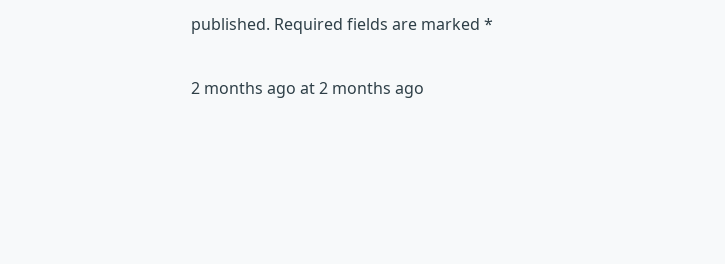published. Required fields are marked *

2 months ago at 2 months ago